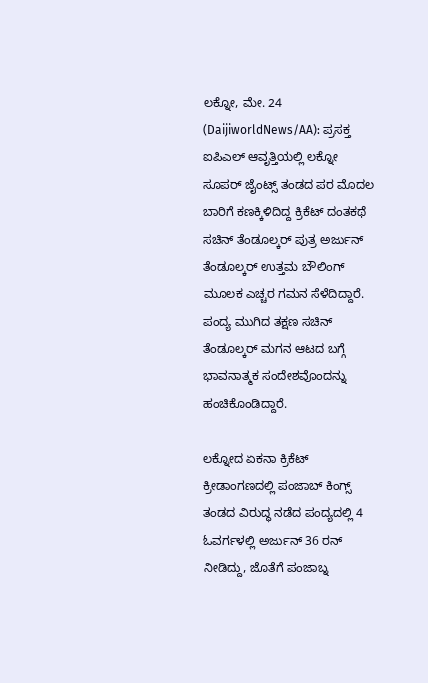ಲಕ್ನೋ, ಮೇ. 24 (DaijiworldNews/AA): ಪ್ರಸಕ್ತ ಐಪಿಎಲ್ ಆವೃತ್ತಿಯಲ್ಲಿ ಲಕ್ನೋ ಸೂಪರ್ ಜೈಂಟ್ಸ್ ತಂಡದ ಪರ ಮೊದಲ ಬಾರಿಗೆ ಕಣಕ್ಕಿಳಿದಿದ್ದ ಕ್ರಿಕೆಟ್ ದಂತಕಥೆ ಸಚಿನ್ ತೆಂಡೂಲ್ಕರ್ ಪುತ್ರ ಅರ್ಜುನ್ ತೆಂಡೂಲ್ಕರ್ ಉತ್ತಮ ಬೌಲಿಂಗ್ ಮೂಲಕ ಎಚ್ಚರ ಗಮನ ಸೆಳೆದಿದ್ದಾರೆ. ಪಂದ್ಯ ಮುಗಿದ ತಕ್ಷಣ ಸಚಿನ್ ತೆಂಡೂಲ್ಕರ್ ಮಗನ ಆಟದ ಬಗ್ಗೆ ಭಾವನಾತ್ಮಕ ಸಂದೇಶವೊಂದನ್ನು ಹಂಚಿಕೊಂಡಿದ್ದಾರೆ.

ಲಕ್ನೋದ ಏಕನಾ ಕ್ರಿಕೆಟ್ ಕ್ರೀಡಾಂಗಣದಲ್ಲಿ ಪಂಜಾಬ್ ಕಿಂಗ್ಸ್ ತಂಡದ ವಿರುದ್ಧ ನಡೆದ ಪಂದ್ಯದಲ್ಲಿ 4 ಓವರ್ಗಳಲ್ಲಿ ಅರ್ಜುನ್ 36 ರನ್ ನೀಡಿದ್ದು, ಜೊತೆಗೆ ಪಂಜಾಬ್ನ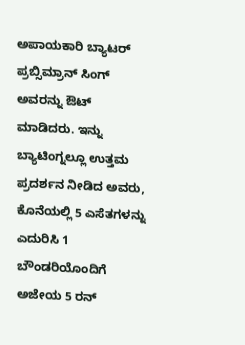ಅಪಾಯಕಾರಿ ಬ್ಯಾಟರ್ ಪ್ರಬ್ಸಿಮ್ರಾನ್ ಸಿಂಗ್ ಅವರನ್ನು ಔಟ್ ಮಾಡಿದರು. ಇನ್ನು ಬ್ಯಾಟಿಂಗ್ನಲ್ಲೂ ಉತ್ತಮ ಪ್ರದರ್ಶನ ನೀಡಿದ ಅವರು, ಕೊನೆಯಲ್ಲಿ 5 ಎಸೆತಗಳನ್ನು ಎದುರಿಸಿ 1 ಬೌಂಡರಿಯೊಂದಿಗೆ ಅಜೇಯ 5 ರನ್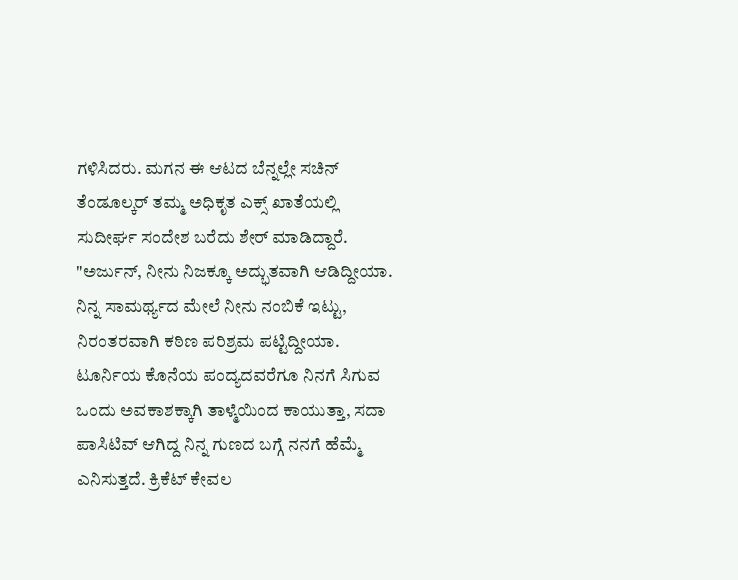ಗಳಿಸಿದರು. ಮಗನ ಈ ಆಟದ ಬೆನ್ನಲ್ಲೇ ಸಚಿನ್ ತೆಂಡೂಲ್ಕರ್ ತಮ್ಮ ಅಧಿಕೃತ ಎಕ್ಸ್ ಖಾತೆಯಲ್ಲಿ ಸುದೀರ್ಘ ಸಂದೇಶ ಬರೆದು ಶೇರ್ ಮಾಡಿದ್ದಾರೆ.
"ಅರ್ಜುನ್, ನೀನು ನಿಜಕ್ಕೂ ಅದ್ಭುತವಾಗಿ ಆಡಿದ್ದೀಯಾ. ನಿನ್ನ ಸಾಮರ್ಥ್ಯದ ಮೇಲೆ ನೀನು ನಂಬಿಕೆ ಇಟ್ಟು, ನಿರಂತರವಾಗಿ ಕಠಿಣ ಪರಿಶ್ರಮ ಪಟ್ಟಿದ್ದೀಯಾ. ಟೂರ್ನಿಯ ಕೊನೆಯ ಪಂದ್ಯದವರೆಗೂ ನಿನಗೆ ಸಿಗುವ ಒಂದು ಅವಕಾಶಕ್ಕಾಗಿ ತಾಳ್ಮೆಯಿಂದ ಕಾಯುತ್ತಾ, ಸದಾ ಪಾಸಿಟಿವ್ ಆಗಿದ್ದ ನಿನ್ನ ಗುಣದ ಬಗ್ಗೆ ನನಗೆ ಹೆಮ್ಮೆ ಎನಿಸುತ್ತದೆ. ಕ್ರಿಕೆಟ್ ಕೇವಲ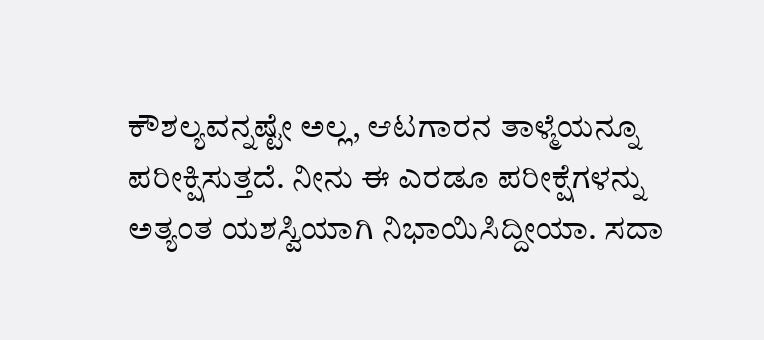ಕೌಶಲ್ಯವನ್ನಷ್ಟೇ ಅಲ್ಲ, ಆಟಗಾರನ ತಾಳ್ಮೆಯನ್ನೂ ಪರೀಕ್ಷಿಸುತ್ತದೆ. ನೀನು ಈ ಎರಡೂ ಪರೀಕ್ಷೆಗಳನ್ನು ಅತ್ಯಂತ ಯಶಸ್ವಿಯಾಗಿ ನಿಭಾಯಿಸಿದ್ದೀಯಾ. ಸದಾ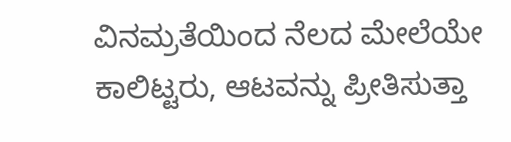ವಿನಮ್ರತೆಯಿಂದ ನೆಲದ ಮೇಲೆಯೇ ಕಾಲಿಟ್ಟರು, ಆಟವನ್ನು ಪ್ರೀತಿಸುತ್ತಾ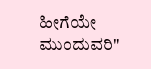ಹೀಗೆಯೇ ಮುಂದುವರಿ"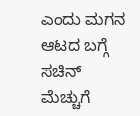ಎಂದು ಮಗನ ಆಟದ ಬಗ್ಗೆ ಸಚಿನ್ ಮೆಚ್ಚುಗೆ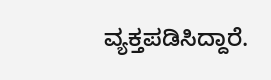ವ್ಯಕ್ತಪಡಿಸಿದ್ದಾರೆ.